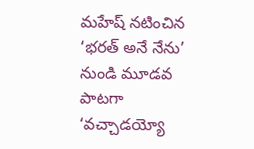మహేష్ నటించిన ‘భరత్ అనే నేను’ నుండి మూడవ పాటగా ‘వచ్చాడయ్యో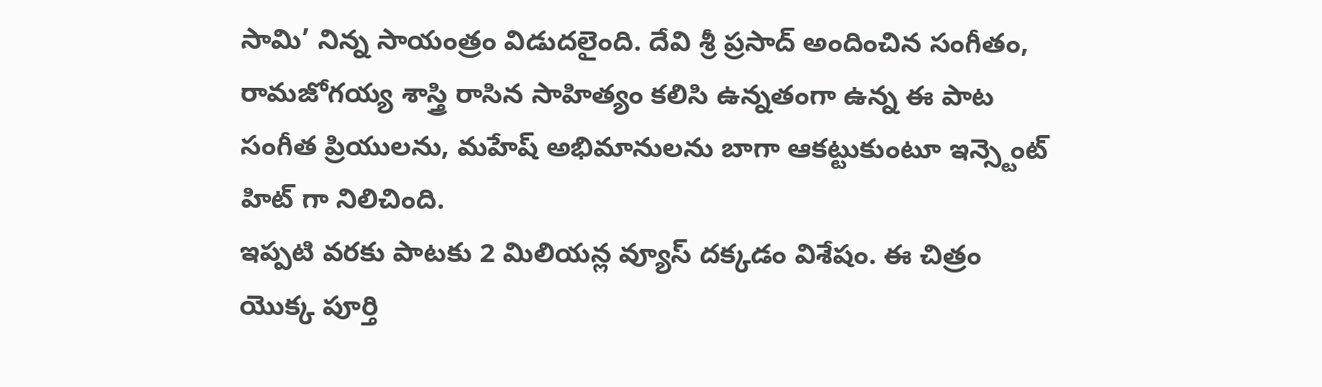సామి’ నిన్న సాయంత్రం విడుదలైంది. దేవి శ్రీ ప్రసాద్ అందించిన సంగీతం, రామజోగయ్య శాస్త్రి రాసిన సాహిత్యం కలిసి ఉన్నతంగా ఉన్న ఈ పాట సంగీత ప్రియులను, మహేష్ అభిమానులను బాగా ఆకట్టుకుంటూ ఇన్స్టెంట్ హిట్ గా నిలిచింది.
ఇప్పటి వరకు పాటకు 2 మిలియన్ల వ్యూస్ దక్కడం విశేషం. ఈ చిత్రం యొక్క పూర్తి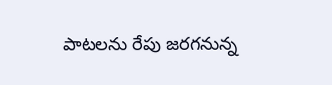పాటలను రేపు జరగనున్న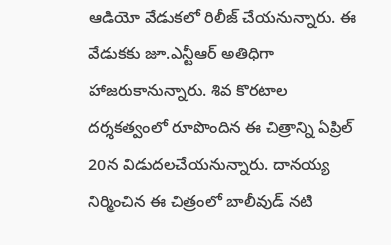ఆడియో వేడుకలో రిలీజ్ చేయనున్నారు. ఈ వేడుకకు జూ.ఎన్టీఆర్ అతిధిగా హాజరుకానున్నారు. శివ కొరటాల దర్శకత్వంలో రూపొందిన ఈ చిత్రాన్ని ఏప్రిల్ 20న విడుదలచేయనున్నారు. దానయ్య నిర్మించిన ఈ చిత్రంలో బాలీవుడ్ నటి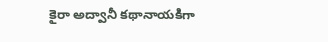కైరా అద్వానీ కథానాయకిగా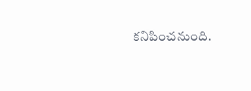కనిపించనుంది.